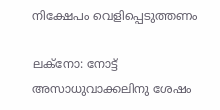നിക്ഷേപം വെളിപ്പെടുത്തണം

ലക്‌നോ: നോട്ട് അസാധുവാക്കലിനു ശേഷം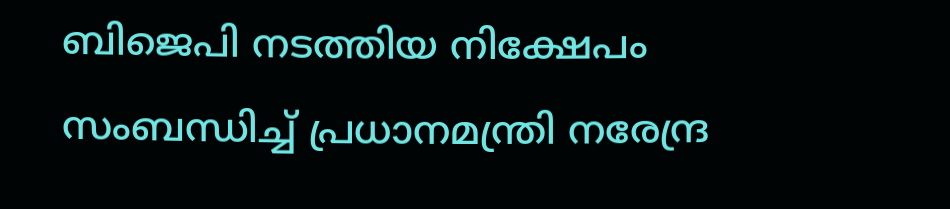ബിജെപി നടത്തിയ നിക്ഷേപം സംബന്ധിച്ച് പ്രധാനമന്ത്രി നരേന്ദ്ര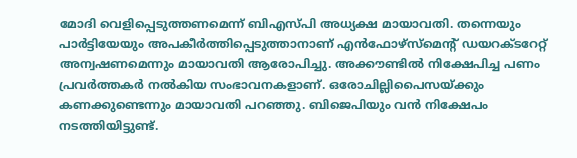മോദി വെളിപ്പെടുത്തണമെന്ന് ബിഎസ്പി അധ്യക്ഷ മായാവതി. തന്നെയും പാര്‍ട്ടിയേയും അപകീര്‍ത്തിപ്പെടുത്താനാണ് എന്‍ഫോഴ്‌സ്‌മെന്റ് ഡയറക്ടറേറ്റ് അന്വഷണമെന്നും മായാവതി ആരോപിച്ചു. അക്കൗണ്ടില്‍ നിക്ഷേപിച്ച പണം പ്രവര്‍ത്തകര്‍ നല്‍കിയ സംഭാവനകളാണ്. ഒരോചില്ലിപൈസയ്ക്കും കണക്കുണ്ടെന്നും മായാവതി പറഞ്ഞു. ബിജെപിയും വന്‍ നിക്ഷേപം നടത്തിയിട്ടുണ്ട്.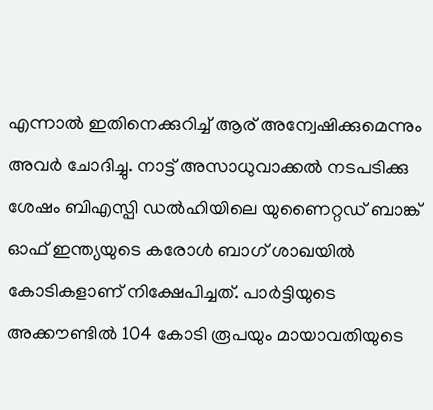എന്നാല്‍ ഇതിനെക്കുറിച്ച് ആര് അന്വേഷിക്കുമെന്നും അവര്‍ ചോദിച്ചു. നാട്ട് അസാധുവാക്കല്‍ നടപടിക്കു ശേഷം ബിഎസ്പി ഡല്‍ഹിയിലെ യുണൈറ്റഡ് ബാങ്ക് ഓഫ് ഇന്ത്യയുടെ കരോള്‍ ബാഗ് ശാഖയില്‍ കോടികളാണ് നിക്ഷേപിച്ചത്. പാര്‍ട്ടിയുടെ അക്കൗണ്ടില്‍ 104 കോടി രൂപയും മായാവതിയുടെ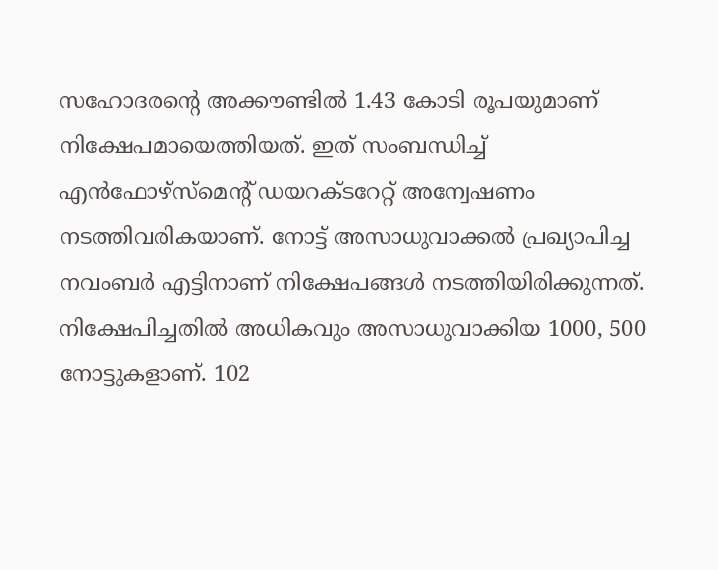സഹോദരന്റെ അക്കൗണ്ടില്‍ 1.43 കോടി രൂപയുമാണ് നിക്ഷേപമായെത്തിയത്. ഇത് സംബന്ധിച്ച് എന്‍ഫോഴ്‌സ്‌മെന്റ് ഡയറക്ടറേറ്റ് അന്വേഷണം നടത്തിവരികയാണ്. നോട്ട് അസാധുവാക്കല്‍ പ്രഖ്യാപിച്ച നവംബര്‍ എട്ടിനാണ് നിക്ഷേപങ്ങള്‍ നടത്തിയിരിക്കുന്നത്. നിക്ഷേപിച്ചതില്‍ അധികവും അസാധുവാക്കിയ 1000, 500 നോട്ടുകളാണ്. 102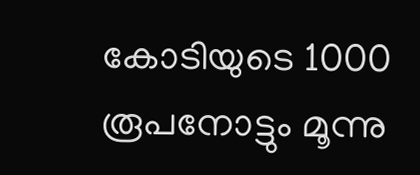കോടിയുടെ 1000 രൂപനോട്ടും മൂന്നു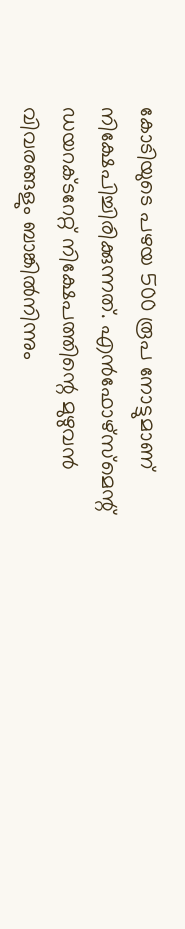കോടിയുടെ പഴയ 500 രൂപ നോട്ടുമാണ് നിക്ഷേപിച്ചിരിക്കുന്നത്. എന്‍ഫോഴ്‌സ്‌മെന്റ് ഡയറക്ടറേറ്റ് നിക്ഷേപത്തിന്റെ മുഴുവന്‍ വിവരങ്ങളും ബാങ്കില്‍നിന്നും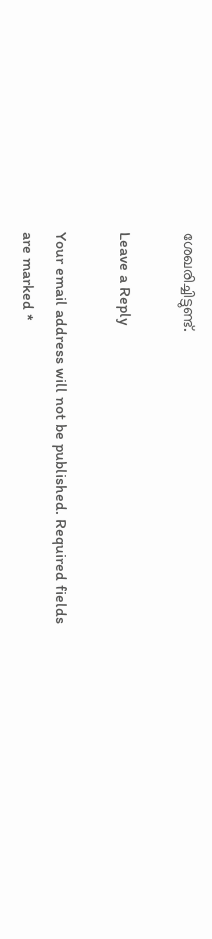ശേഖരിച്ചിട്ടുണ്ട്.

Leave a Reply

Your email address will not be published. Required fields are marked *